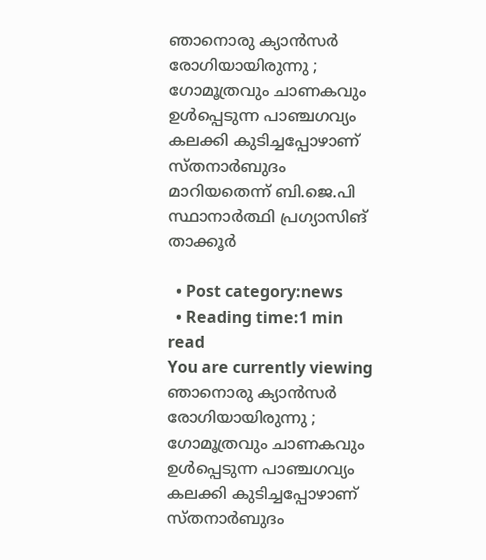ഞാനൊരു ക്യാന്‍സര്‍ രോഗിയായിരുന്നു ; ഗോമൂത്രവും ചാണകവും ഉള്‍പ്പെടുന്ന പാഞ്ചഗവ്യം കലക്കി കുടിച്ചപ്പോഴാണ് സ്തനാര്‍ബുദം മാറിയതെന്ന് ബി.ജെ.പി സ്ഥാനാര്‍ത്ഥി പ്രഗ്യാസിങ് താക്കൂര്‍

  • Post category:news
  • Reading time:1 min read
You are currently viewing ഞാനൊരു ക്യാന്‍സര്‍ രോഗിയായിരുന്നു ; ഗോമൂത്രവും ചാണകവും ഉള്‍പ്പെടുന്ന പാഞ്ചഗവ്യം കലക്കി കുടിച്ചപ്പോഴാണ് സ്തനാര്‍ബുദം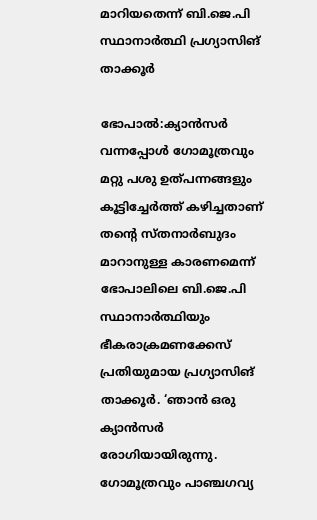മാറിയതെന്ന് ബി.ജെ.പി സ്ഥാനാര്‍ത്ഥി പ്രഗ്യാസിങ് താക്കൂര്‍

ഭോപാല്‍:ക്യാന്‍സര്‍ വന്നപ്പോള്‍ ഗോമൂത്രവും മറ്റു പശു ഉത്പന്നങ്ങളും കൂട്ടിച്ചേര്‍ത്ത് കഴിച്ചതാണ് തന്‍റെ സ്തനാര്‍ബുദം മാറാനുള്ള കാരണമെന്ന് ഭോപാലിലെ ബി.ജെ.പി സ്ഥാനാര്‍ത്ഥിയും ഭീകരാക്രമണക്കേസ് പ്രതിയുമായ പ്രഗ്യാസിങ് താക്കൂര്‍. ‘ഞാന്‍ ഒരു ക്യാന്‍സര്‍ രോഗിയായിരുന്നു. ഗോമൂത്രവും പാഞ്ചഗവ്യ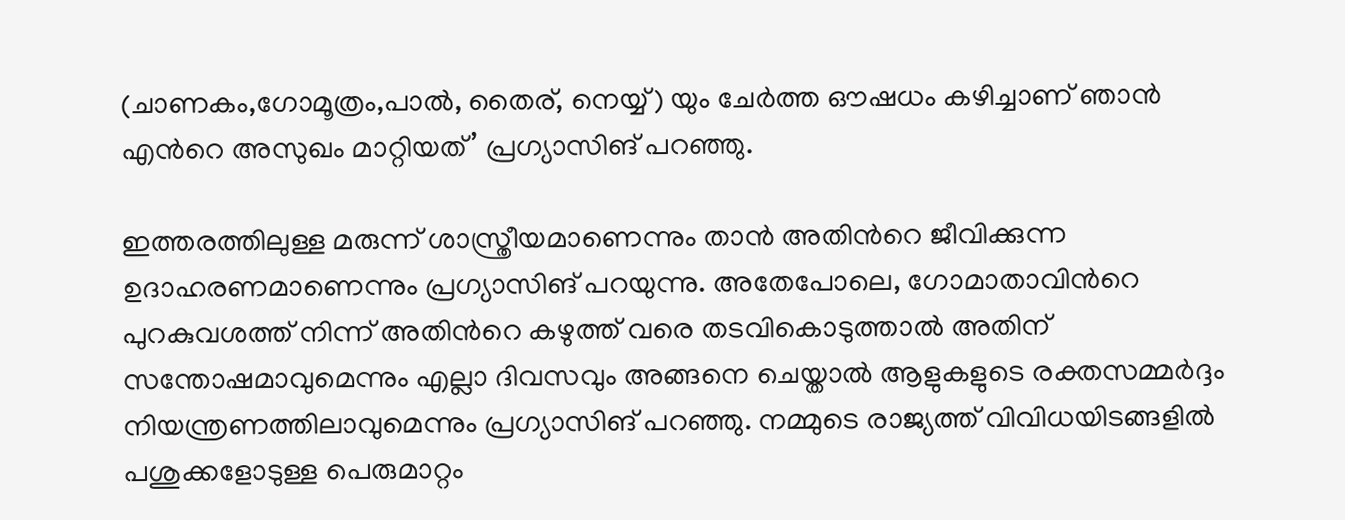(ചാണകം,ഗോമൂത്രം,പാല്‍, തൈര്, നെയ്യ്) യും ചേര്‍ത്ത ഔഷധം കഴിച്ചാണ് ഞാന്‍ എന്‍റെ അസുഖം മാറ്റിയത്’ പ്രഗ്യാസിങ് പറഞ്ഞു.

ഇത്തരത്തിലുള്ള മരുന്ന് ശാസ്ത്രീയമാണെന്നും താന്‍ അതിന്‍റെ ജീവിക്കുന്ന ഉദാഹരണമാണെന്നും പ്രഗ്യാസിങ് പറയുന്നു. അതേപോലെ, ഗോമാതാവിന്‍റെ പുറകുവശത്ത് നിന്ന് അതിന്‍റെ കഴുത്ത് വരെ തടവികൊടുത്താല്‍ അതിന് സന്തോഷമാവുമെന്നും എല്ലാ ദിവസവും അങ്ങനെ ചെയ്താല്‍ ആളുകളുടെ രക്തസമ്മര്‍ദ്ദം നിയന്ത്രണത്തിലാവുമെന്നും പ്രഗ്യാസിങ് പറഞ്ഞു. നമ്മുടെ രാജ്യത്ത് വിവിധയിടങ്ങളില്‍ പശുക്കളോടുള്ള പെരുമാറ്റം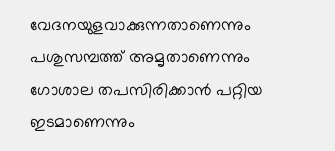വേദനയുളവാക്കുന്നതാണെന്നും പശുസമ്പത്ത് അമൃതാണെന്നും ഗോശാല തപസിരിക്കാന്‍ പറ്റിയ ഇടമാണെന്നും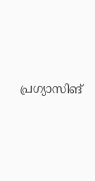പ്രഗ്യാസിങ്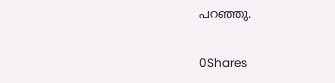പറഞ്ഞു.

0Shares